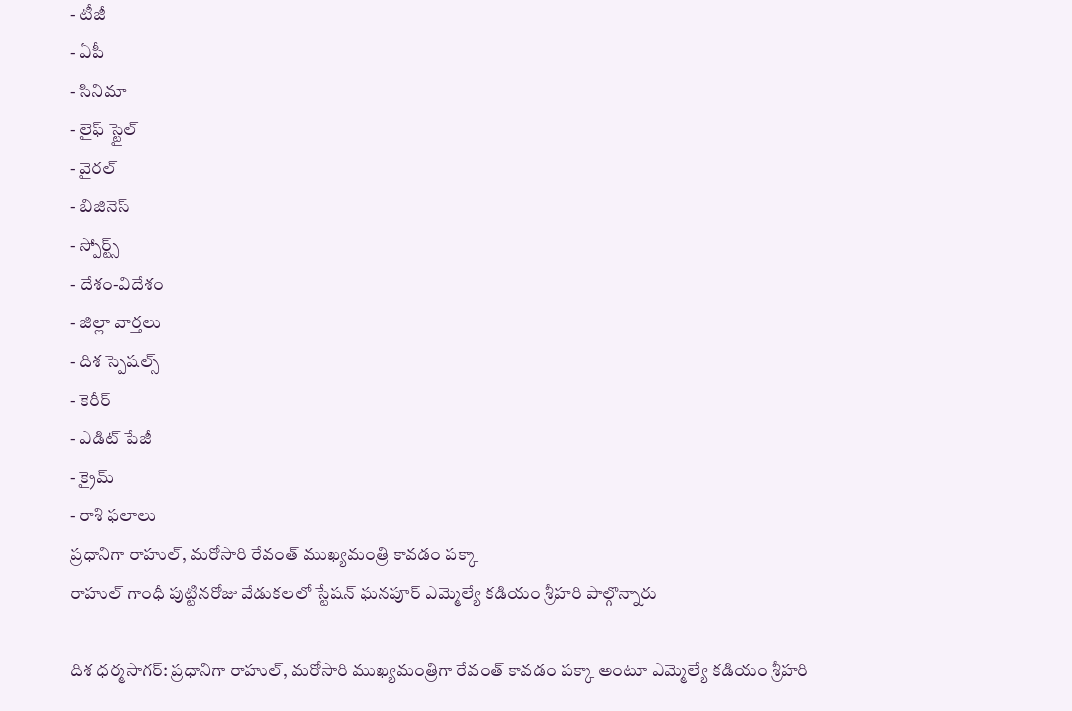- టీజీ
- ఏపీ
- సినిమా
- లైఫ్ స్టైల్
- వైరల్
- బిజినెస్
- స్పోర్ట్స్
- దేశం-విదేశం
- జిల్లా వార్తలు
- దిశ స్పెషల్స్
- కెరీర్
- ఎడిట్ పేజీ
- క్రైమ్
- రాశి ఫలాలు
ప్రధానిగా రాహుల్, మరోసారి రేవంత్ ముఖ్యమంత్రి కావడం పక్కా
రాహుల్ గాంధీ పుట్టినరోజు వేడుకలలో స్టేషన్ ఘనపూర్ ఎమ్మెల్యే కడియం శ్రీహరి పాల్గొన్నారు

దిశ ధర్మసాగర్: ప్రధానిగా రాహుల్, మరోసారి ముఖ్యమంత్రిగా రేవంత్ కావడం పక్కా అంటూ ఎమ్మెల్యే కడియం శ్రీహరి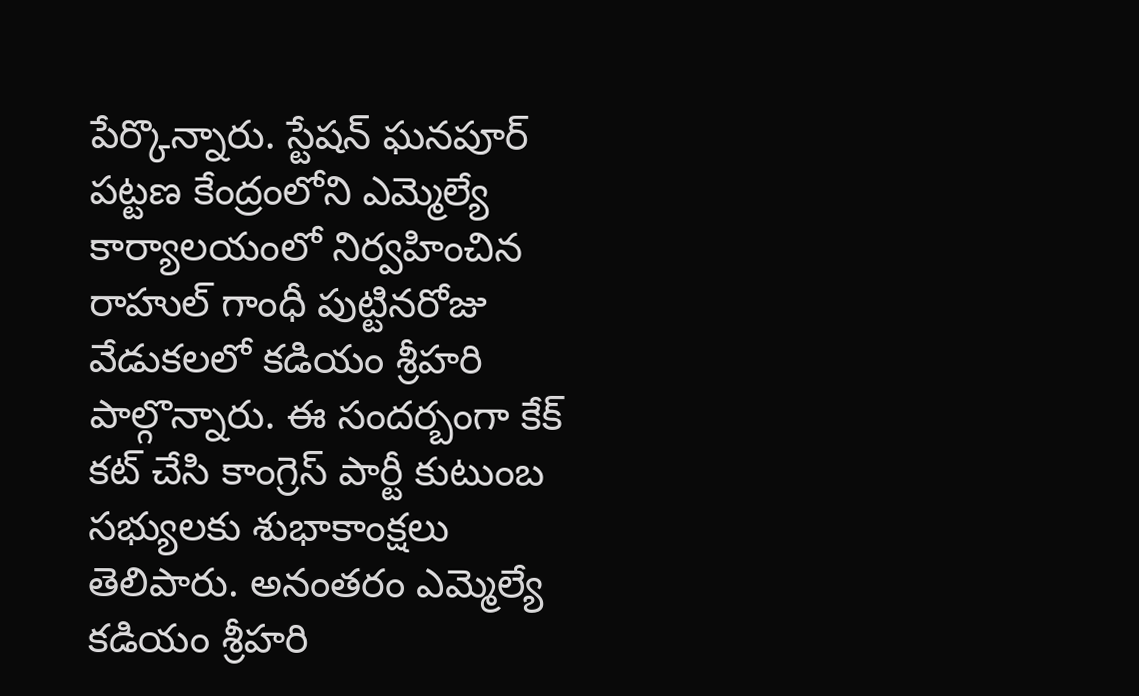పేర్కొన్నారు. స్టేషన్ ఘనపూర్ పట్టణ కేంద్రంలోని ఎమ్మెల్యే కార్యాలయంలో నిర్వహించిన రాహుల్ గాంధీ పుట్టినరోజు వేడుకలలో కడియం శ్రీహరి పాల్గొన్నారు. ఈ సందర్బంగా కేక్ కట్ చేసి కాంగ్రెస్ పార్టీ కుటుంబ సభ్యులకు శుభాకాంక్షలు తెలిపారు. అనంతరం ఎమ్మెల్యే కడియం శ్రీహరి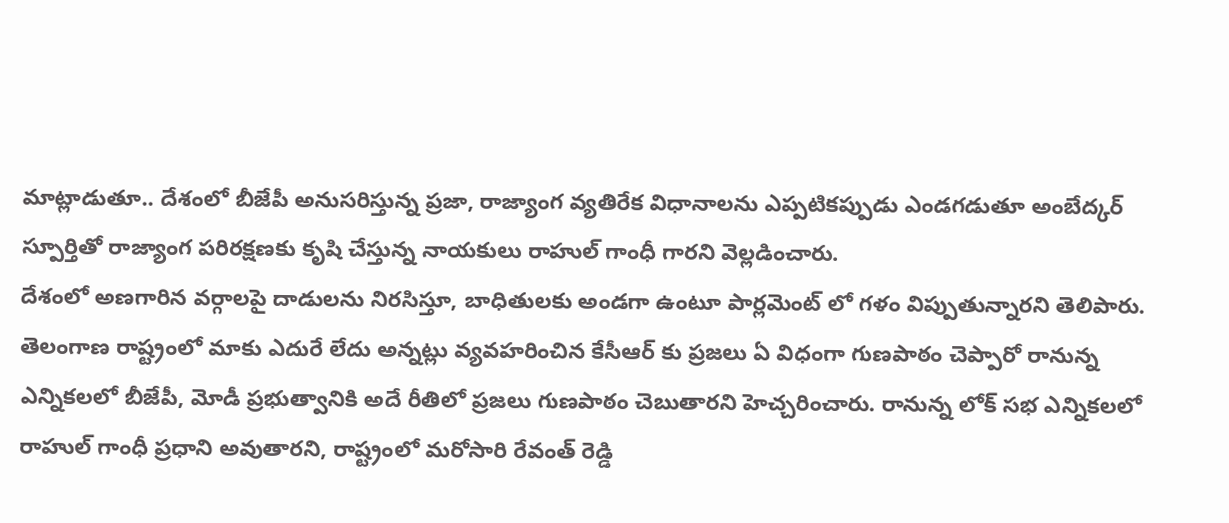మాట్లాడుతూ.. దేశంలో బీజేపీ అనుసరిస్తున్న ప్రజా, రాజ్యాంగ వ్యతిరేక విధానాలను ఎప్పటికప్పుడు ఎండగడుతూ అంబేద్కర్ స్పూర్తితో రాజ్యాంగ పరిరక్షణకు కృషి చేస్తున్న నాయకులు రాహుల్ గాంధీ గారని వెల్లడించారు.
దేశంలో అణగారిన వర్గాలపై దాడులను నిరసిస్తూ, బాధితులకు అండగా ఉంటూ పార్లమెంట్ లో గళం విప్పుతున్నారని తెలిపారు. తెలంగాణ రాష్ట్రంలో మాకు ఎదురే లేదు అన్నట్లు వ్యవహరించిన కేసీఆర్ కు ప్రజలు ఏ విధంగా గుణపాఠం చెప్పారో రానున్న ఎన్నికలలో బీజేపీ, మోడీ ప్రభుత్వానికి అదే రీతిలో ప్రజలు గుణపాఠం చెబుతారని హెచ్చరించారు. రానున్న లోక్ సభ ఎన్నికలలో రాహుల్ గాంధీ ప్రధాని అవుతారని, రాష్ట్రంలో మరోసారి రేవంత్ రెడ్డి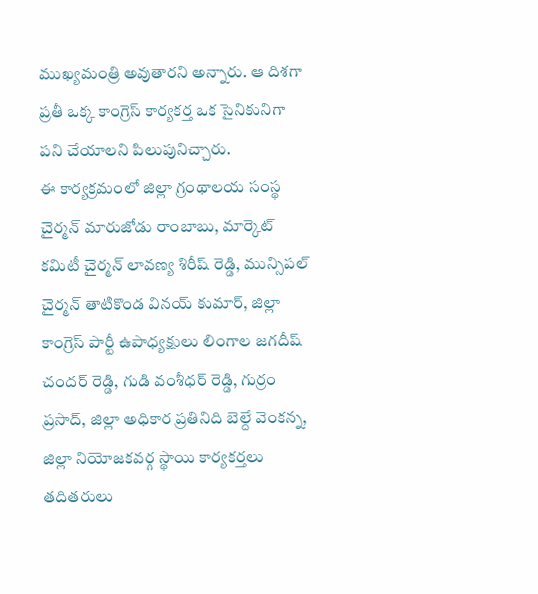ముఖ్యమంత్రి అవుతారని అన్నారు. ఆ దిశగా ప్రతీ ఒక్క కాంగ్రెస్ కార్యకర్త ఒక సైనికునిగా పని చేయాలని పిలుపునిచ్చారు.
ఈ కార్యక్రమంలో జిల్లా గ్రంథాలయ సంస్థ చైర్మన్ మారుజోడు రాంబాబు, మార్కెట్ కమిటీ చైర్మన్ లావణ్య శిరీష్ రెడ్డి, మున్సిపల్ చైర్మన్ తాటికొండ వినయ్ కుమార్, జిల్లా కాంగ్రెస్ పార్టీ ఉపాధ్యక్షులు లింగాల జగదీష్ చందర్ రెడ్డి, గుడి వంశీధర్ రెడ్డి, గుర్రం ప్రసాద్, జిల్లా అధికార ప్రతినిది బెల్దే వెంకన్న, జిల్లా నియోజకవర్గ స్థాయి కార్యకర్తలు తదితరులు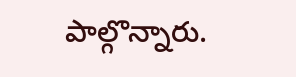పాల్గొన్నారు.